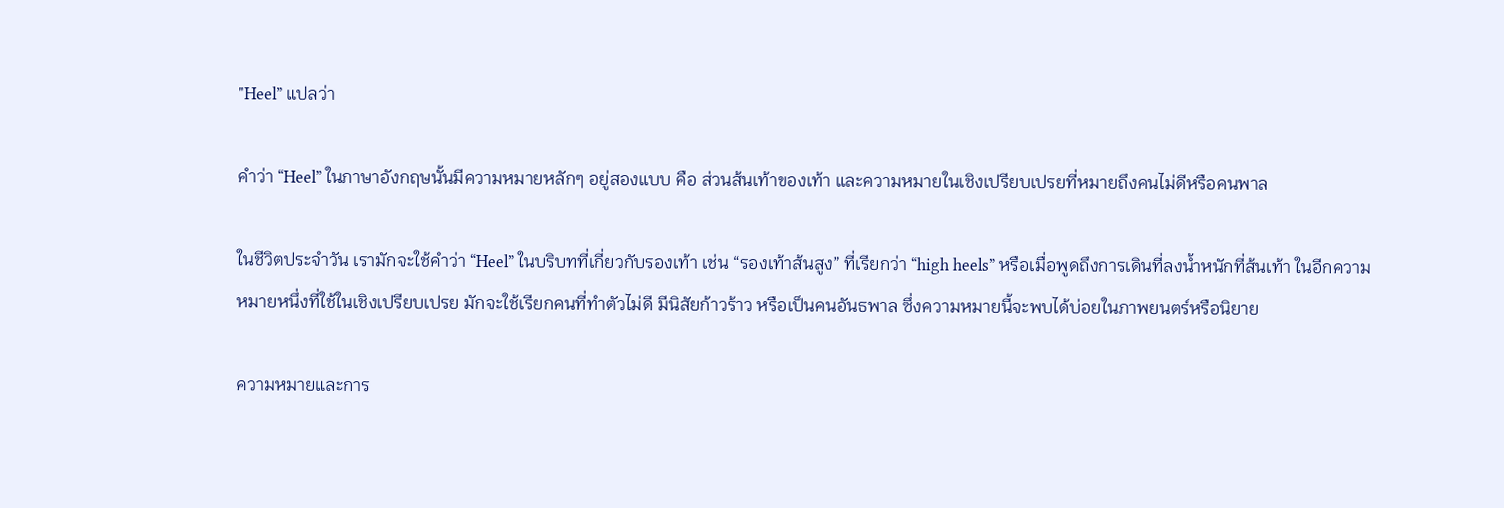"Heel” แปลว่า

คำว่า “Heel” ในภาษาอังกฤษนั้นมีความหมายหลักๆ อยู่สองแบบ คือ ส่วนส้นเท้าของเท้า และความหมายในเชิงเปรียบเปรยที่หมายถึงคนไม่ดีหรือคนพาล

ในชีวิตประจำวัน เรามักจะใช้คำว่า “Heel” ในบริบทที่เกี่ยวกับรองเท้า เช่น “รองเท้าส้นสูง” ที่เรียกว่า “high heels” หรือเมื่อพูดถึงการเดินที่ลงน้ำหนักที่ส้นเท้า ในอีกความหมายหนึ่งที่ใช้ในเชิงเปรียบเปรย มักจะใช้เรียกคนที่ทำตัวไม่ดี มีนิสัยก้าวร้าว หรือเป็นคนอันธพาล ซึ่งความหมายนี้จะพบได้บ่อยในภาพยนตร์หรือนิยาย

ความหมายและการ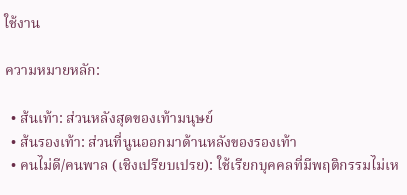ใช้งาน

ความหมายหลัก:

  • ส้นเท้า: ส่วนหลังสุดของเท้ามนุษย์
  • ส้นรองเท้า: ส่วนที่นูนออกมาด้านหลังของรองเท้า
  • คนไม่ดี/คนพาล (เชิงเปรียบเปรย): ใช้เรียกบุคคลที่มีพฤติกรรมไม่เห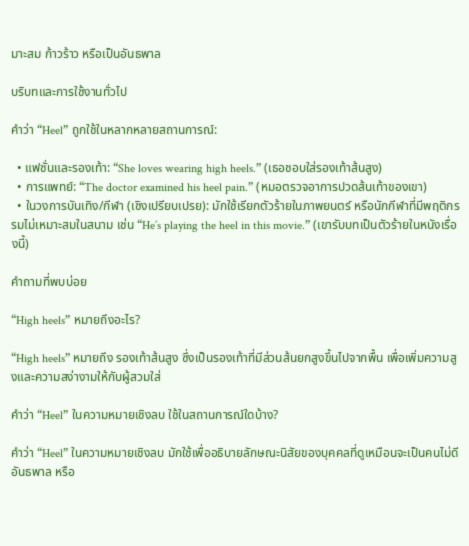มาะสม ก้าวร้าว หรือเป็นอันธพาล

บริบทและการใช้งานทั่วไป

คำว่า “Heel” ถูกใช้ในหลากหลายสถานการณ์:

  • แฟชั่นและรองเท้า: “She loves wearing high heels.” (เธอชอบใส่รองเท้าส้นสูง)
  • การแพทย์: “The doctor examined his heel pain.” (หมอตรวจอาการปวดส้นเท้าของเขา)
  • ในวงการบันเทิง/กีฬา (เชิงเปรียบเปรย): มักใช้เรียกตัวร้ายในภาพยนตร์ หรือนักกีฬาที่มีพฤติกรรมไม่เหมาะสมในสนาม เช่น “He’s playing the heel in this movie.” (เขารับบทเป็นตัวร้ายในหนังเรื่องนี้)

คำถามที่พบบ่อย

“High heels” หมายถึงอะไร?

“High heels” หมายถึง รองเท้าส้นสูง ซึ่งเป็นรองเท้าที่มีส่วนส้นยกสูงขึ้นไปจากพื้น เพื่อเพิ่มความสูงและความสง่างามให้กับผู้สวมใส่

คำว่า “Heel” ในความหมายเชิงลบ ใช้ในสถานการณ์ใดบ้าง?

คำว่า “Heel” ในความหมายเชิงลบ มักใช้เพื่ออธิบายลักษณะนิสัยของบุคคลที่ดูเหมือนจะเป็นคนไม่ดี อันธพาล หรือ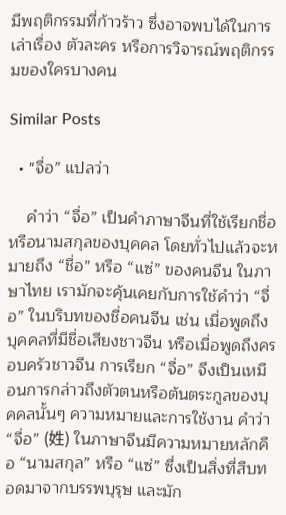มีพฤติกรรมที่ก้าวร้าว ซึ่งอาจพบได้ในการเล่าเรื่อง ตัวละคร หรือการวิจารณ์พฤติกรรมของใครบางคน

Similar Posts

  • "จื่อ” แปลว่า

    คำว่า “จื่อ” เป็นคำภาษาจีนที่ใช้เรียกชื่อ หรือนามสกุลของบุคคล โดยทั่วไปแล้วจะหมายถึง “ชื่อ” หรือ “แซ่” ของคนจีน ในภาษาไทย เรามักจะคุ้นเคยกับการใช้คำว่า “จื่อ” ในบริบทของชื่อคนจีน เช่น เมื่อพูดถึงบุคคลที่มีชื่อเสียงชาวจีน หรือเมื่อพูดถึงครอบครัวชาวจีน การเรียก “จื่อ” จึงเป็นเหมือนการกล่าวถึงตัวตนหรือต้นตระกูลของบุคคลนั้นๆ ความหมายและการใช้งาน คำว่า “จื่อ” (姓) ในภาษาจีนมีความหมายหลักคือ “นามสกุล” หรือ “แซ่” ซึ่งเป็นสิ่งที่สืบทอดมาจากบรรพบุรุษ และมัก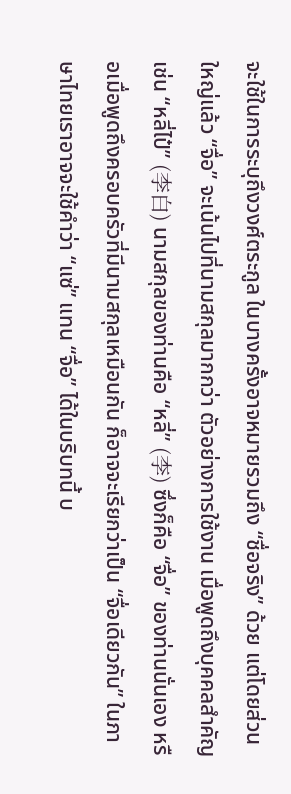จะใช้ในการระบุถึงวงศ์ตระกูล ในบางครั้งอาจหมายรวมถึง “ชื่อจริง” ด้วย แต่โดยส่วนใหญ่แล้ว “จื่อ” จะเน้นไปที่นามสกุลมากกว่า ตัวอย่างการใช้งาน เมื่อพูดถึงบุคคลสำคัญ เช่น “หลี่ไป๋” (李白) นามสกุลของท่านคือ “หลี่” (李) ซึ่งก็คือ “จื่อ” ของท่านนั่นเอง หรือเมื่อพูดถึงครอบครัวที่มีนามสกุลเหมือนกัน ก็อาจจะเรียกว่าเป็น “จื่อเดียวกัน” ในภาษาไทยเราอาจจะใช้คำว่า “แซ่” แทน “จื่อ” ได้ในบริบทนี้ บ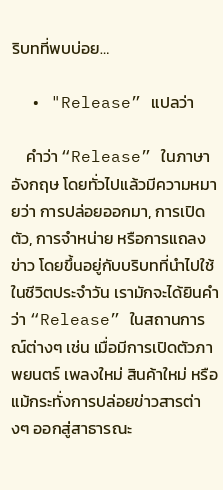ริบทที่พบบ่อย…

  • "Release” แปลว่า

    คำว่า “Release” ในภาษาอังกฤษ โดยทั่วไปแล้วมีความหมายว่า การปล่อยออกมา, การเปิดตัว, การจำหน่าย หรือการแถลงข่าว โดยขึ้นอยู่กับบริบทที่นำไปใช้ ในชีวิตประจำวัน เรามักจะได้ยินคำว่า “Release” ในสถานการณ์ต่างๆ เช่น เมื่อมีการเปิดตัวภาพยนตร์ เพลงใหม่ สินค้าใหม่ หรือแม้กระทั่งการปล่อยข่าวสารต่างๆ ออกสู่สาธารณะ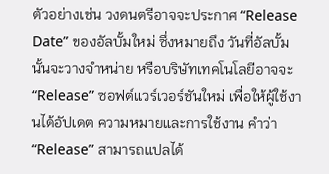ตัวอย่างเช่น วงดนตรีอาจจะประกาศ “Release Date” ของอัลบั้มใหม่ ซึ่งหมายถึง วันที่อัลบั้มนั้นจะวางจำหน่าย หรือบริษัทเทคโนโลยีอาจจะ “Release” ซอฟต์แวร์เวอร์ชันใหม่ เพื่อให้ผู้ใช้งานได้อัปเดต ความหมายและการใช้งาน คำว่า “Release” สามารถแปลได้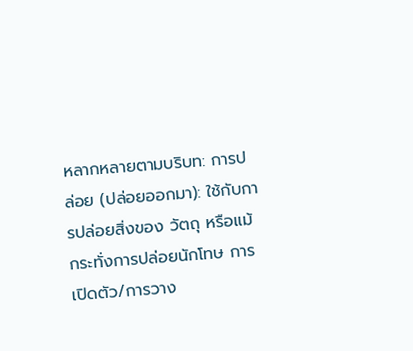หลากหลายตามบริบท: การปล่อย (ปล่อยออกมา): ใช้กับการปล่อยสิ่งของ วัตถุ หรือแม้กระทั่งการปล่อยนักโทษ การเปิดตัว/การวาง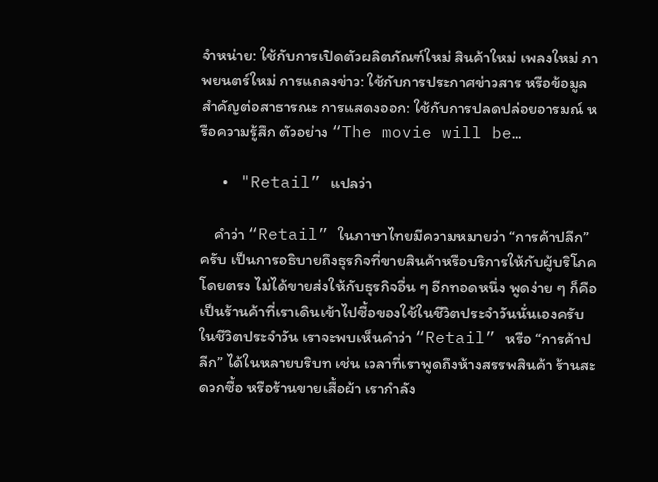จำหน่าย: ใช้กับการเปิดตัวผลิตภัณฑ์ใหม่ สินค้าใหม่ เพลงใหม่ ภาพยนตร์ใหม่ การแถลงข่าว: ใช้กับการประกาศข่าวสาร หรือข้อมูลสำคัญต่อสาธารณะ การแสดงออก: ใช้กับการปลดปล่อยอารมณ์ หรือความรู้สึก ตัวอย่าง “The movie will be…

  • "Retail” แปลว่า

    คำว่า “Retail” ในภาษาไทยมีความหมายว่า “การค้าปลีก” ครับ เป็นการอธิบายถึงธุรกิจที่ขายสินค้าหรือบริการให้กับผู้บริโภคโดยตรง ไม่ได้ขายส่งให้กับธุรกิจอื่น ๆ อีกทอดหนึ่ง พูดง่าย ๆ ก็คือ เป็นร้านค้าที่เราเดินเข้าไปซื้อของใช้ในชีวิตประจำวันนั่นเองครับ ในชีวิตประจำวัน เราจะพบเห็นคำว่า “Retail” หรือ “การค้าปลีก” ได้ในหลายบริบท เช่น เวลาที่เราพูดถึงห้างสรรพสินค้า ร้านสะดวกซื้อ หรือร้านขายเสื้อผ้า เรากำลัง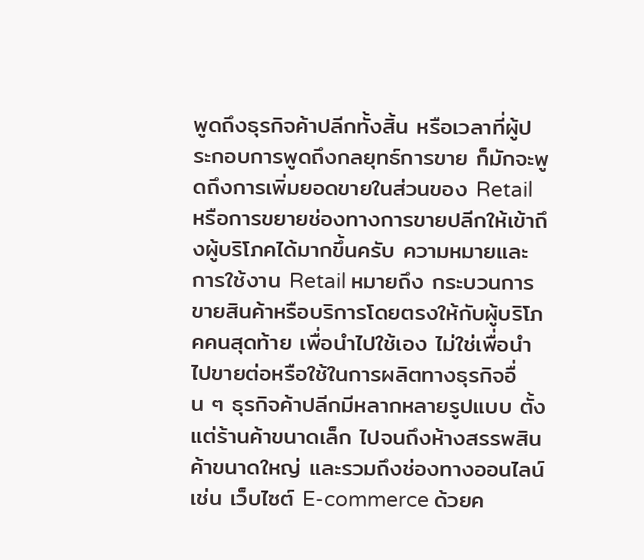พูดถึงธุรกิจค้าปลีกทั้งสิ้น หรือเวลาที่ผู้ประกอบการพูดถึงกลยุทธ์การขาย ก็มักจะพูดถึงการเพิ่มยอดขายในส่วนของ Retail หรือการขยายช่องทางการขายปลีกให้เข้าถึงผู้บริโภคได้มากขึ้นครับ ความหมายและการใช้งาน Retail หมายถึง กระบวนการขายสินค้าหรือบริการโดยตรงให้กับผู้บริโภคคนสุดท้าย เพื่อนำไปใช้เอง ไม่ใช่เพื่อนำไปขายต่อหรือใช้ในการผลิตทางธุรกิจอื่น ๆ ธุรกิจค้าปลีกมีหลากหลายรูปแบบ ตั้งแต่ร้านค้าขนาดเล็ก ไปจนถึงห้างสรรพสินค้าขนาดใหญ่ และรวมถึงช่องทางออนไลน์ เช่น เว็บไซต์ E-commerce ด้วยค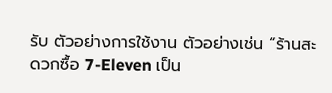รับ ตัวอย่างการใช้งาน ตัวอย่างเช่น “ร้านสะดวกซื้อ 7-Eleven เป็น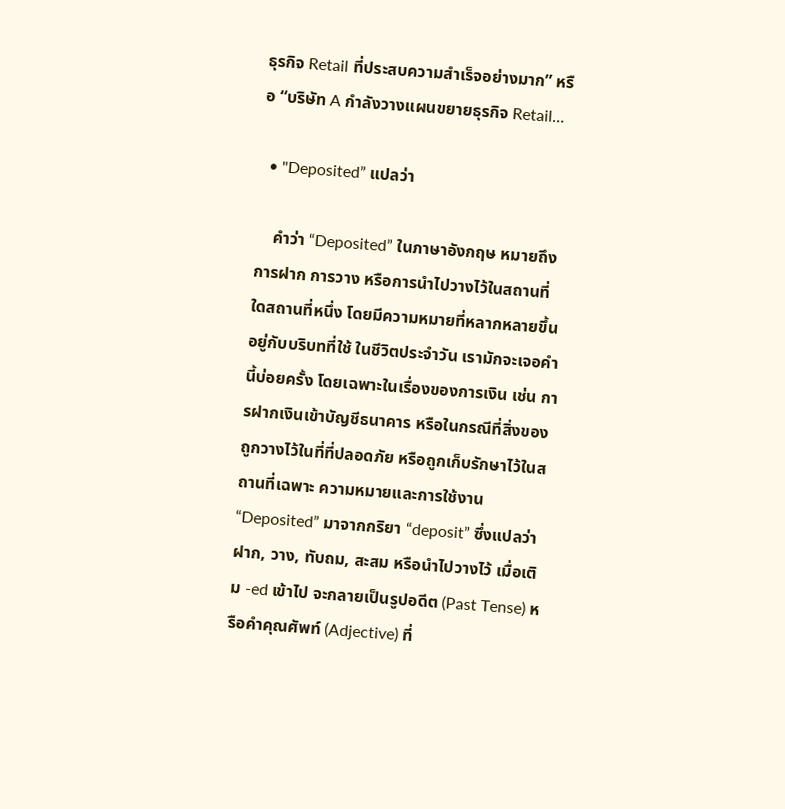ธุรกิจ Retail ที่ประสบความสำเร็จอย่างมาก” หรือ “บริษัท A กำลังวางแผนขยายธุรกิจ Retail…

  • "Deposited” แปลว่า

    คำว่า “Deposited” ในภาษาอังกฤษ หมายถึง การฝาก การวาง หรือการนำไปวางไว้ในสถานที่ใดสถานที่หนึ่ง โดยมีความหมายที่หลากหลายขึ้นอยู่กับบริบทที่ใช้ ในชีวิตประจำวัน เรามักจะเจอคำนี้บ่อยครั้ง โดยเฉพาะในเรื่องของการเงิน เช่น การฝากเงินเข้าบัญชีธนาคาร หรือในกรณีที่สิ่งของถูกวางไว้ในที่ที่ปลอดภัย หรือถูกเก็บรักษาไว้ในสถานที่เฉพาะ ความหมายและการใช้งาน “Deposited” มาจากกริยา “deposit” ซึ่งแปลว่า ฝาก, วาง, ทับถม, สะสม หรือนำไปวางไว้ เมื่อเติม -ed เข้าไป จะกลายเป็นรูปอดีต (Past Tense) หรือคำคุณศัพท์ (Adjective) ที่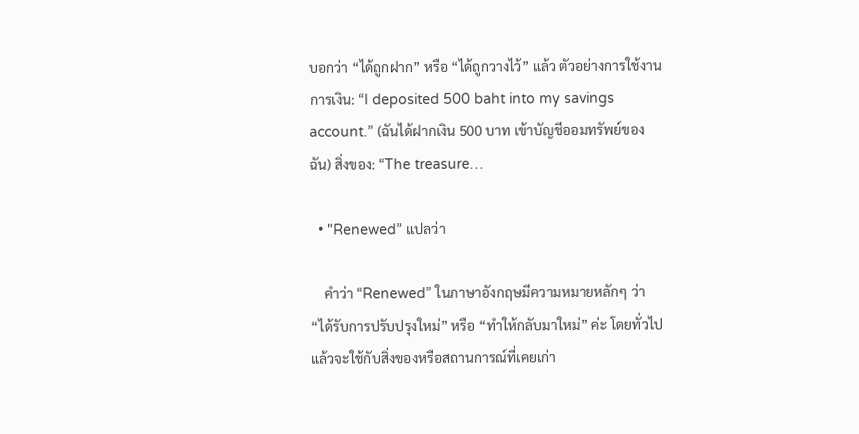บอกว่า “ได้ถูกฝาก” หรือ “ได้ถูกวางไว้” แล้ว ตัวอย่างการใช้งาน การเงิน: “I deposited 500 baht into my savings account.” (ฉันได้ฝากเงิน 500 บาท เข้าบัญชีออมทรัพย์ของฉัน) สิ่งของ: “The treasure…

  • "Renewed” แปลว่า

    คำว่า “Renewed” ในภาษาอังกฤษมีความหมายหลักๆ ว่า “ได้รับการปรับปรุงใหม่” หรือ “ทำให้กลับมาใหม่” ค่ะ โดยทั่วไปแล้วจะใช้กับสิ่งของหรือสถานการณ์ที่เคยเก่า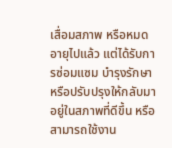เสื่อมสภาพ หรือหมดอายุไปแล้ว แต่ได้รับการซ่อมแซม บำรุงรักษา หรือปรับปรุงให้กลับมาอยู่ในสภาพที่ดีขึ้น หรือสามารถใช้งาน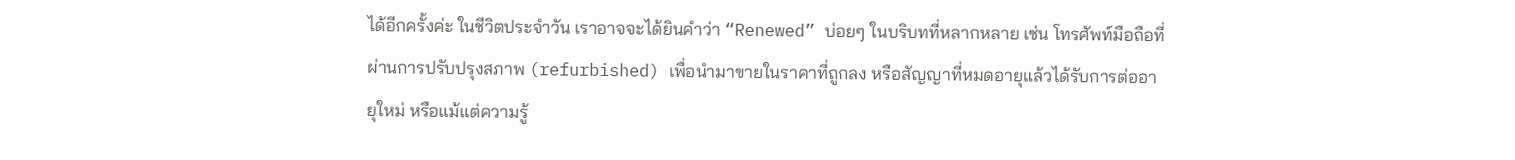ได้อีกครั้งค่ะ ในชีวิตประจำวัน เราอาจจะได้ยินคำว่า “Renewed” บ่อยๆ ในบริบทที่หลากหลาย เช่น โทรศัพท์มือถือที่ผ่านการปรับปรุงสภาพ (refurbished) เพื่อนำมาขายในราคาที่ถูกลง หรือสัญญาที่หมดอายุแล้วได้รับการต่ออายุใหม่ หรือแม้แต่ความรู้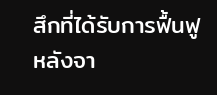สึกที่ได้รับการฟื้นฟูหลังจา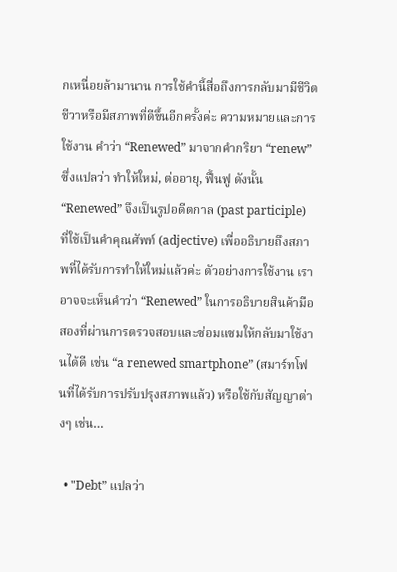กเหนื่อยล้ามานาน การใช้คำนี้สื่อถึงการกลับมามีชีวิตชีวาหรือมีสภาพที่ดีขึ้นอีกครั้งค่ะ ความหมายและการใช้งาน คำว่า “Renewed” มาจากคำกริยา “renew” ซึ่งแปลว่า ทำให้ใหม่, ต่ออายุ, ฟื้นฟู ดังนั้น “Renewed” จึงเป็นรูปอดีตกาล (past participle) ที่ใช้เป็นคำคุณศัพท์ (adjective) เพื่ออธิบายถึงสภาพที่ได้รับการทำให้ใหม่แล้วค่ะ ตัวอย่างการใช้งาน เราอาจจะเห็นคำว่า “Renewed” ในการอธิบายสินค้ามือสองที่ผ่านการตรวจสอบและซ่อมแซมให้กลับมาใช้งานได้ดี เช่น “a renewed smartphone” (สมาร์ทโฟนที่ได้รับการปรับปรุงสภาพแล้ว) หรือใช้กับสัญญาต่างๆ เช่น…

  • "Debt” แปลว่า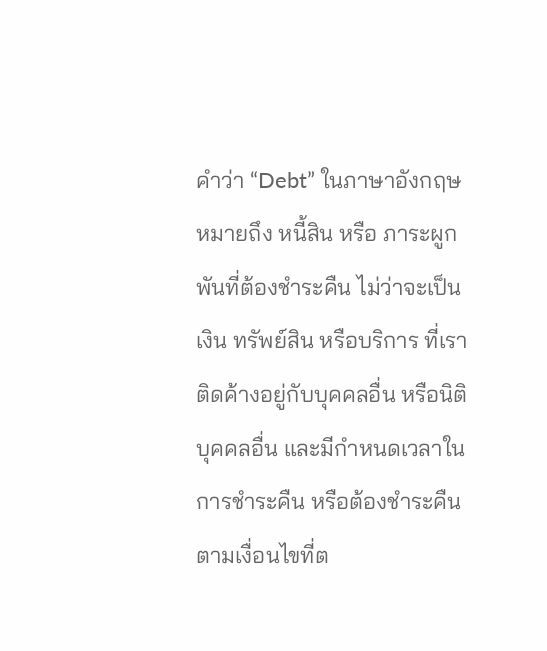คำว่า “Debt” ในภาษาอังกฤษ หมายถึง หนี้สิน หรือ ภาระผูกพันที่ต้องชำระคืน ไม่ว่าจะเป็นเงิน ทรัพย์สิน หรือบริการ ที่เราติดค้างอยู่กับบุคคลอื่น หรือนิติบุคคลอื่น และมีกำหนดเวลาในการชำระคืน หรือต้องชำระคืนตามเงื่อนไขที่ต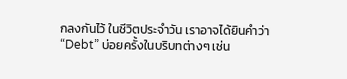กลงกันไว้ ในชีวิตประจำวัน เราอาจได้ยินคำว่า “Debt” บ่อยครั้งในบริบทต่างๆ เช่น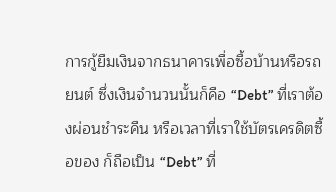การกู้ยืมเงินจากธนาคารเพื่อซื้อบ้านหรือรถยนต์ ซึ่งเงินจำนวนนั้นก็คือ “Debt” ที่เราต้องผ่อนชำระคืน หรือเวลาที่เราใช้บัตรเครดิตซื้อของ ก็ถือเป็น “Debt” ที่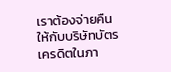เราต้องจ่ายคืนให้กับบริษัทบัตรเครดิตในภา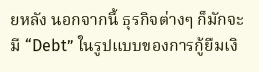ยหลัง นอกจากนี้ ธุรกิจต่างๆ ก็มักจะมี “Debt” ในรูปแบบของการกู้ยืมเงิ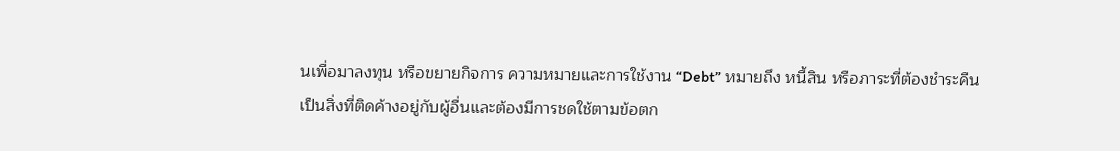นเพื่อมาลงทุน หรือขยายกิจการ ความหมายและการใช้งาน “Debt” หมายถึง หนี้สิน หรือภาระที่ต้องชำระคืน เป็นสิ่งที่ติดค้างอยู่กับผู้อื่นและต้องมีการชดใช้ตามข้อตก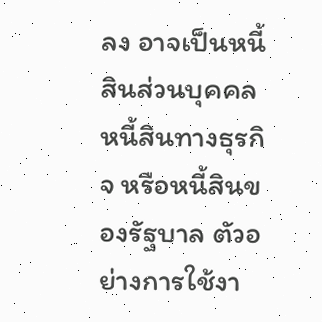ลง อาจเป็นหนี้สินส่วนบุคคล หนี้สินทางธุรกิจ หรือหนี้สินของรัฐบาล ตัวอย่างการใช้งา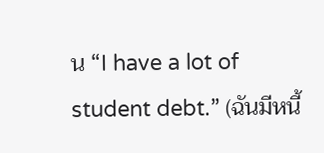น “I have a lot of student debt.” (ฉันมีหนี้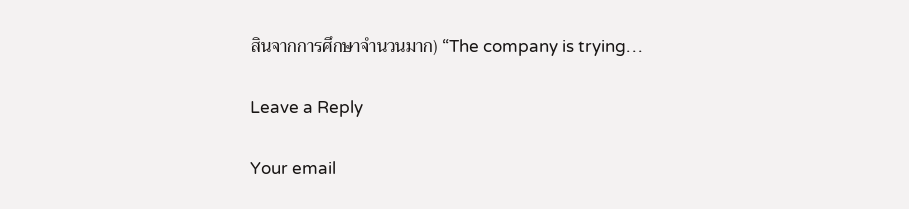สินจากการศึกษาจำนวนมาก) “The company is trying…

Leave a Reply

Your email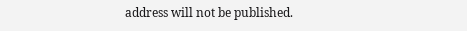address will not be published.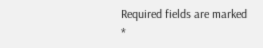Required fields are marked *